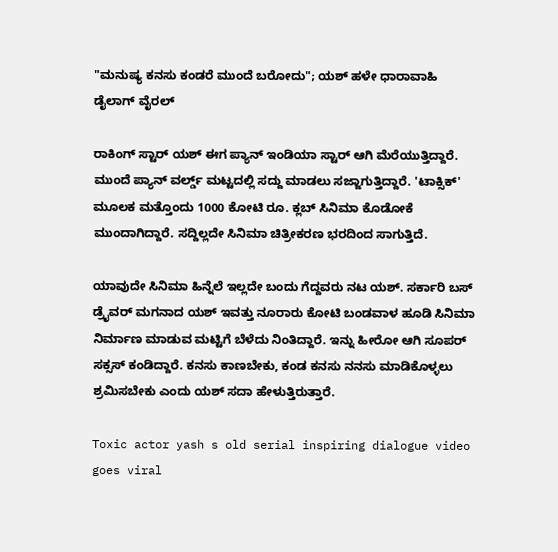"ಮನುಷ್ಯ ಕನಸು ಕಂಡರೆ ಮುಂದೆ ಬರೋದು"; ಯಶ್ ಹಳೇ ಧಾರಾವಾಹಿ ಡೈಲಾಗ್ ವೈರಲ್

ರಾಕಿಂಗ್ ಸ್ಟಾರ್ ಯಶ್ ಈಗ ಪ್ಯಾನ್ ಇಂಡಿಯಾ ಸ್ಟಾರ್ ಆಗಿ ಮೆರೆಯುತ್ತಿದ್ದಾರೆ. ಮುಂದೆ ಪ್ಯಾನ್ ವರ್ಲ್ಡ್‌ ಮಟ್ಟದಲ್ಲಿ ಸದ್ದು ಮಾಡಲು ಸಜ್ಜಾಗುತ್ತಿದ್ದಾರೆ. 'ಟಾಕ್ಸಿಕ್' ಮೂಲಕ ಮತ್ತೊಂದು 1000 ಕೋಟಿ ರೂ. ಕ್ಲಬ್ ಸಿನಿಮಾ ಕೊಡೋಕೆ ಮುಂದಾಗಿದ್ದಾರೆ. ಸದ್ದಿಲ್ಲದೇ ಸಿನಿಮಾ ಚಿತ್ರೀಕರಣ ಭರದಿಂದ ಸಾಗುತ್ತಿದೆ.

ಯಾವುದೇ ಸಿನಿಮಾ ಹಿನ್ನೆಲೆ ಇಲ್ಲದೇ ಬಂದು ಗೆದ್ದವರು ನಟ ಯಶ್. ಸರ್ಕಾರಿ ಬಸ್ ಡ್ರೈವರ್ ಮಗನಾದ ಯಶ್ ಇವತ್ತು ನೂರಾರು ಕೋಟಿ ಬಂಡವಾಳ ಹೂಡಿ ಸಿನಿಮಾ ನಿರ್ಮಾಣ ಮಾಡುವ ಮಟ್ಟಿಗೆ ಬೆಳೆದು ನಿಂತಿದ್ದಾರೆ. ಇನ್ನು ಹೀರೋ ಆಗಿ ಸೂಪರ್ ಸಕ್ಸಸ್ ಕಂಡಿದ್ದಾರೆ. ಕನಸು ಕಾಣಬೇಕು, ಕಂಡ ಕನಸು ನನಸು ಮಾಡಿಕೊಳ್ಳಲು ಶ್ರಮಿಸಬೇಕು ಎಂದು ಯಶ್ ಸದಾ ಹೇಳುತ್ತಿರುತ್ತಾರೆ.

Toxic actor yash s old serial inspiring dialogue video goes viral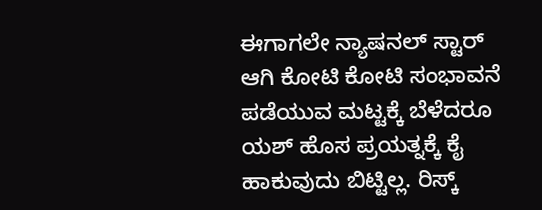ಈಗಾಗಲೇ ನ್ಯಾಷನಲ್ ಸ್ಟಾರ್ ಆಗಿ ಕೋಟಿ ಕೋಟಿ ಸಂಭಾವನೆ ಪಡೆಯುವ ಮಟ್ಟಕ್ಕೆ ಬೆಳೆದರೂ ಯಶ್ ಹೊಸ ಪ್ರಯತ್ನಕ್ಕೆ ಕೈ ಹಾಕುವುದು ಬಿಟ್ಟಿಲ್ಲ. ರಿಸ್ಕ್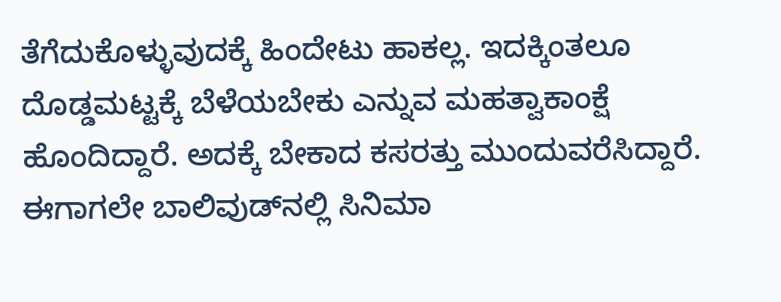ತೆಗೆದುಕೊಳ್ಳುವುದಕ್ಕೆ ಹಿಂದೇಟು ಹಾಕಲ್ಲ. ಇದಕ್ಕಿಂತಲೂ ದೊಡ್ಡಮಟ್ಟಕ್ಕೆ ಬೆಳೆಯಬೇಕು ಎನ್ನುವ ಮಹತ್ವಾಕಾಂಕ್ಷೆ ಹೊಂದಿದ್ದಾರೆ. ಅದಕ್ಕೆ ಬೇಕಾದ ಕಸರತ್ತು ಮುಂದುವರೆಸಿದ್ದಾರೆ. ಈಗಾಗಲೇ ಬಾಲಿವುಡ್‌ನಲ್ಲಿ ಸಿನಿಮಾ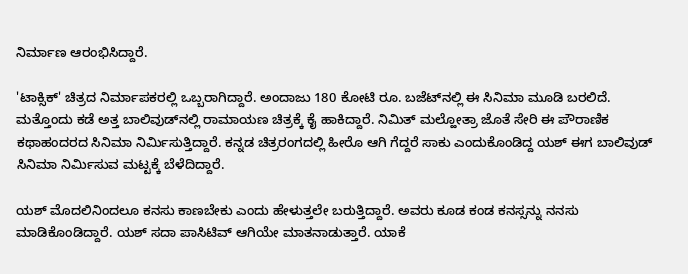ನಿರ್ಮಾಣ ಆರಂಭಿಸಿದ್ದಾರೆ.

'ಟಾಕ್ಸಿಕ್' ಚಿತ್ರದ ನಿರ್ಮಾಪಕರಲ್ಲಿ ಒಬ್ಬರಾಗಿದ್ದಾರೆ. ಅಂದಾಜು 180 ಕೋಟಿ ರೂ. ಬಜೆಟ್‌ನಲ್ಲಿ ಈ ಸಿನಿಮಾ ಮೂಡಿ ಬರಲಿದೆ. ಮತ್ತೊಂದು ಕಡೆ ಅತ್ತ ಬಾಲಿವುಡ್‌ನಲ್ಲಿ ರಾಮಾಯಣ ಚಿತ್ರಕ್ಕೆ ಕೈ ಹಾಕಿದ್ದಾರೆ. ನಿಮಿತ್ ಮಲ್ಹೋತ್ರಾ ಜೊತೆ ಸೇರಿ ಈ ಪೌರಾಣಿಕ ಕಥಾಹಂದರದ ಸಿನಿಮಾ ನಿರ್ಮಿಸುತ್ತಿದ್ದಾರೆ. ಕನ್ನಡ ಚಿತ್ರರಂಗದಲ್ಲಿ ಹೀರೊ ಆಗಿ ಗೆದ್ದರೆ ಸಾಕು ಎಂದುಕೊಂಡಿದ್ದ ಯಶ್ ಈಗ ಬಾಲಿವುಡ್ ಸಿನಿಮಾ ನಿರ್ಮಿಸುವ ಮಟ್ಟಕ್ಕೆ ಬೆಳೆದಿದ್ದಾರೆ.

ಯಶ್ ಮೊದಲಿನಿಂದಲೂ ಕನಸು ಕಾಣಬೇಕು ಎಂದು ಹೇಳುತ್ತಲೇ ಬರುತ್ತಿದ್ದಾರೆ. ಅವರು ಕೂಡ ಕಂಡ ಕನಸ್ಸನ್ನು ನನಸು ಮಾಡಿಕೊಂಡಿದ್ದಾರೆ. ಯಶ್ ಸದಾ ಪಾಸಿಟಿವ್ ಆಗಿಯೇ ಮಾತನಾಡುತ್ತಾರೆ. ಯಾಕೆ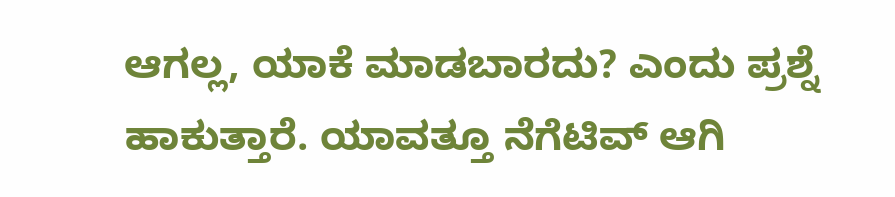ಆಗಲ್ಲ, ಯಾಕೆ ಮಾಡಬಾರದು? ಎಂದು ಪ್ರಶ್ನೆ ಹಾಕುತ್ತಾರೆ. ಯಾವತ್ತೂ ನೆಗೆಟಿವ್ ಆಗಿ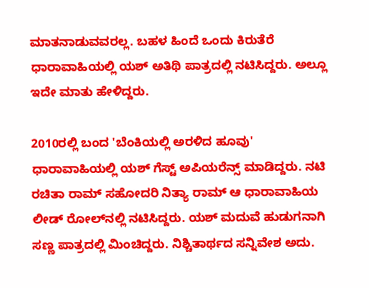ಮಾತನಾಡುವವರಲ್ಲ. ಬಹಳ ಹಿಂದೆ ಒಂದು ಕಿರುತೆರೆ ಧಾರಾವಾಹಿಯಲ್ಲಿ ಯಶ್ ಅತಿಥಿ ಪಾತ್ರದಲ್ಲಿ ನಟಿಸಿದ್ದರು. ಅಲ್ಲೂ ಇದೇ ಮಾತು ಹೇಳಿದ್ದರು.

2010ರಲ್ಲಿ ಬಂದ 'ಬೆಂಕಿಯಲ್ಲಿ ಅರಳಿದ ಹೂವು' ಧಾರಾವಾಹಿಯಲ್ಲಿ ಯಶ್ ಗೆಸ್ಟ್ ಅಪಿಯರೆನ್ಸ್ ಮಾಡಿದ್ದರು. ನಟಿ ರಚಿತಾ ರಾಮ್ ಸಹೋದರಿ ನಿತ್ಯಾ ರಾಮ್ ಆ ಧಾರಾವಾಹಿಯ ಲೀಡ್ ರೋಲ್‌ನಲ್ಲಿ ನಟಿಸಿದ್ದರು. ಯಶ್ ಮದುವೆ ಹುಡುಗನಾಗಿ ಸಣ್ಣ ಪಾತ್ರದಲ್ಲಿ ಮಿಂಚಿದ್ದರು. ನಿಶ್ಚಿತಾರ್ಥದ ಸನ್ನಿವೇಶ ಅದು.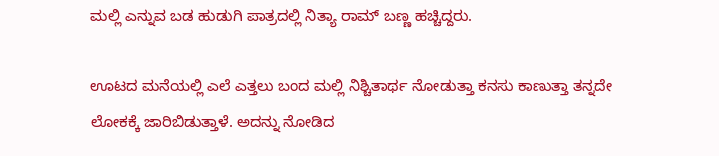ಮಲ್ಲಿ ಎನ್ನುವ ಬಡ ಹುಡುಗಿ ಪಾತ್ರದಲ್ಲಿ ನಿತ್ಯಾ ರಾಮ್ ಬಣ್ಣ ಹಚ್ಚಿದ್ದರು.

ಊಟದ ಮನೆಯಲ್ಲಿ ಎಲೆ ಎತ್ತಲು ಬಂದ ಮಲ್ಲಿ ನಿಶ್ಚಿತಾರ್ಥ ನೋಡುತ್ತಾ ಕನಸು ಕಾಣುತ್ತಾ ತನ್ನದೇ ಲೋಕಕ್ಕೆ ಜಾರಿಬಿಡುತ್ತಾಳೆ. ಅದನ್ನು ನೋಡಿದ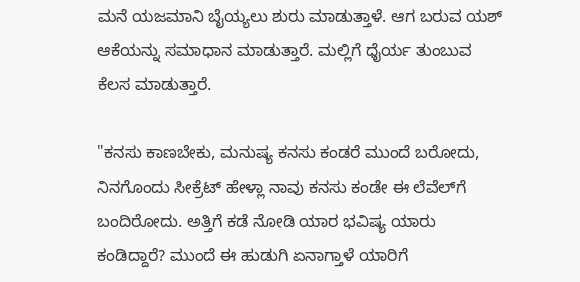ಮನೆ ಯಜಮಾನಿ ಬೈಯ್ಯಲು ಶುರು ಮಾಡುತ್ತಾಳೆ. ಆಗ ಬರುವ ಯಶ್ ಆಕೆಯನ್ನು ಸಮಾಧಾನ ಮಾಡುತ್ತಾರೆ. ಮಲ್ಲಿಗೆ ಧೈರ್ಯ ತುಂಬುವ ಕೆಲಸ ಮಾಡುತ್ತಾರೆ.

"ಕನಸು ಕಾಣಬೇಕು, ಮನುಷ್ಯ ಕನಸು ಕಂಡರೆ ಮುಂದೆ ಬರೋದು, ನಿನಗೊಂದು ಸೀಕ್ರೆಟ್ ಹೇಳ್ಲಾ ನಾವು ಕನಸು ಕಂಡೇ ಈ ಲೆವೆಲ್‌ಗೆ ಬಂದಿರೋದು. ಅತ್ತಿಗೆ ಕಡೆ ನೋಡಿ ಯಾರ ಭವಿಷ್ಯ ಯಾರು ಕಂಡಿದ್ದಾರೆ? ಮುಂದೆ ಈ ಹುಡುಗಿ ಏನಾಗ್ತಾಳೆ ಯಾರಿಗೆ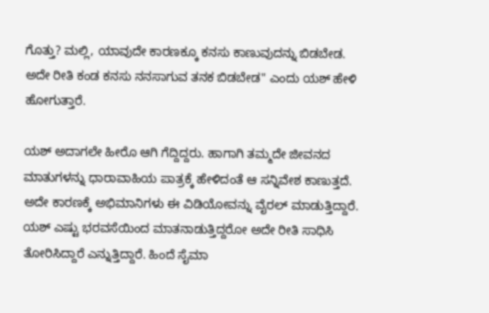ಗೊತ್ತು? ಮಲ್ಲಿ, ಯಾವುದೇ ಕಾರಣಕ್ಕೂ ಕನಸು ಕಾಣುವುದನ್ನು ಬಿಡಬೇಡ. ಅದೇ ರೀತಿ ಕಂಡ ಕನಸು ನನಸಾಗುವ ತನಕ ಬಿಡಬೇಡ" ಎಂದು ಯಶ್ ಹೇಳಿ ಹೋಗುತ್ತಾರೆ.

ಯಶ್ ಅದಾಗಲೇ ಹೀರೊ ಆಗಿ ಗೆದ್ದಿದ್ದರು. ಹಾಗಾಗಿ ತಮ್ಮದೇ ಜೀವನದ ಮಾತುಗಳನ್ನು ಧಾರಾವಾಹಿಯ ಪಾತ್ರಕ್ಕೆ ಹೇಳಿದಂತೆ ಆ ಸನ್ನಿವೇಶ ಕಾಣುತ್ತದೆ. ಅದೇ ಕಾರಣಕ್ಕೆ ಅಭಿಮಾನಿಗಳು ಈ ವಿಡಿಯೋವನ್ನು ವೈರಲ್ ಮಾಡುತ್ತಿದ್ದಾರೆ. ಯಶ್ ಎಷ್ಟು ಭರವಸೆಯಿಂದ ಮಾತನಾಡುತ್ತಿದ್ದರೋ ಅದೇ ರೀತಿ ಸಾಧಿಸಿ ತೋರಿಸಿದ್ದಾರೆ ಎನ್ನುತ್ತಿದ್ದಾರೆ. ಹಿಂದೆ ಸೈಮಾ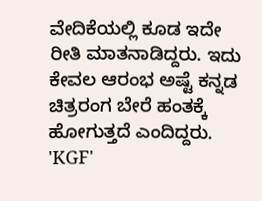ವೇದಿಕೆಯಲ್ಲಿ ಕೂಡ ಇದೇ ರೀತಿ ಮಾತನಾಡಿದ್ದರು. ಇದು ಕೇವಲ ಆರಂಭ ಅಷ್ಟೆ ಕನ್ನಡ ಚಿತ್ರರಂಗ ಬೇರೆ ಹಂತಕ್ಕೆ ಹೋಗುತ್ತದೆ ಎಂದಿದ್ದರು. 'KGF'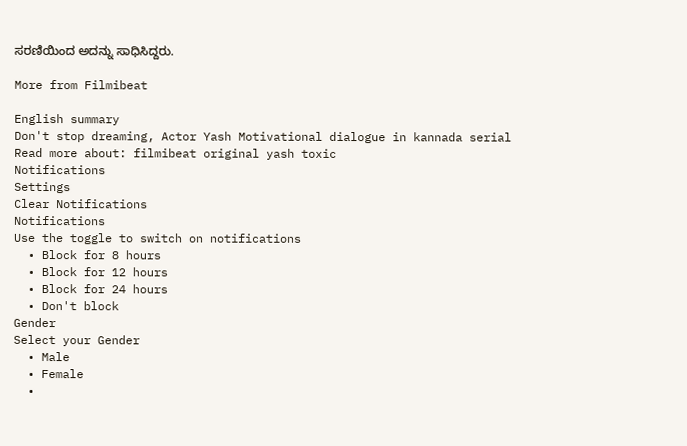ಸರಣಿಯಿಂದ ಅದನ್ನು ಸಾಧಿಸಿದ್ದರು.

More from Filmibeat

English summary
Don't stop dreaming, Actor Yash Motivational dialogue in kannada serial
Read more about: filmibeat original yash toxic
Notifications
Settings
Clear Notifications
Notifications
Use the toggle to switch on notifications
  • Block for 8 hours
  • Block for 12 hours
  • Block for 24 hours
  • Don't block
Gender
Select your Gender
  • Male
  • Female
  •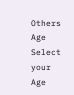Others
Age
Select your Age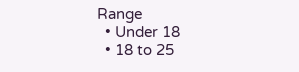Range
  • Under 18
  • 18 to 25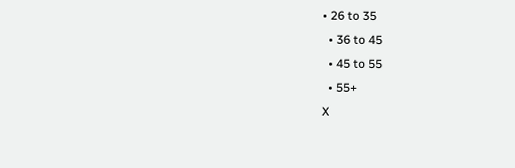• 26 to 35
  • 36 to 45
  • 45 to 55
  • 55+
X